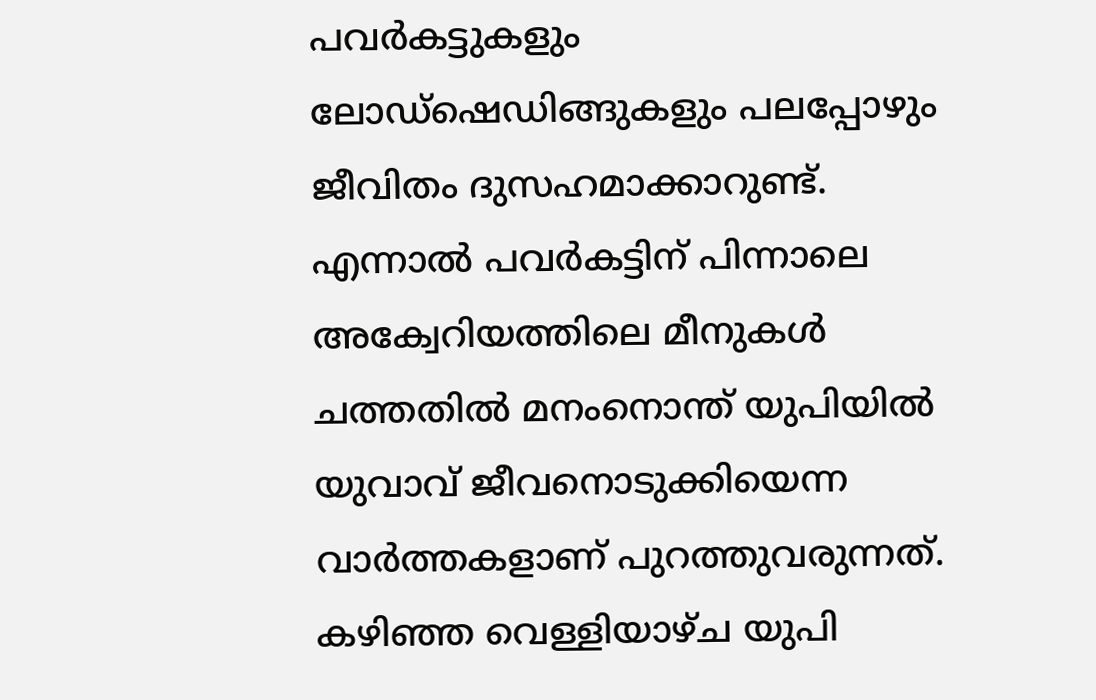പവര്‍കട്ടുകളും ലോഡ്ഷെഡിങ്ങുകളും പലപ്പോഴും ജീവിതം ദുസഹമാക്കാറുണ്ട്. എന്നാല്‍ പവര്‍കട്ടിന് പിന്നാലെ അക്വേറിയത്തിലെ മീനുകള്‍ ചത്തതില്‍ മനംനൊന്ത് യുപിയില്‍ യുവാവ് ജീവനൊടുക്കിയെന്ന വാര്‍ത്തകളാണ് പുറത്തുവരുന്നത്. കഴിഞ്ഞ വെള്ളിയാഴ്ച യുപി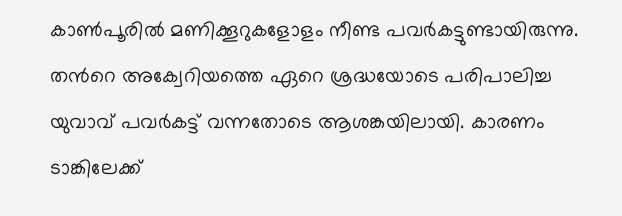കാണ്‍പൂരില്‍ മണിക്കൂറുകളോളം നീണ്ട പവര്‍കട്ടുണ്ടായിരുന്നു. തന്‍റെ അക്വേറിയത്തെ ഏറെ ശ്രദ്ധയോടെ പരിപാലിച്ച യുവാവ് പവര്‍കട്ട് വന്നതോടെ ആശങ്കയിലായി. കാരണം ടാങ്കിലേക്ക്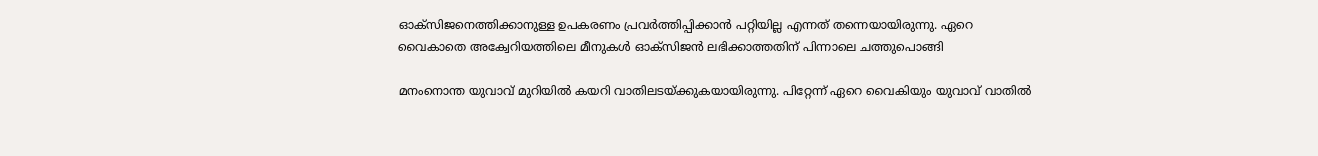ഓക്സിജനെത്തിക്കാനുള്ള ഉപകരണം പ്രവര്‍ത്തിപ്പിക്കാന്‍ പറ്റിയില്ല എന്നത് തന്നെയായിരുന്നു. ഏറെ വൈകാതെ അക്വേറിയത്തിലെ മീനുകള്‍ ഓക്സിജന്‍ ലഭിക്കാത്തതിന് പിന്നാലെ ചത്തുപൊങ്ങി

മനംനൊന്ത യുവാവ് മുറിയില്‍ കയറി വാതിലടയ്ക്കുകയായിരുന്നു. പിറ്റേന്ന് ഏറെ വൈകിയും യുവാവ് വാതില്‍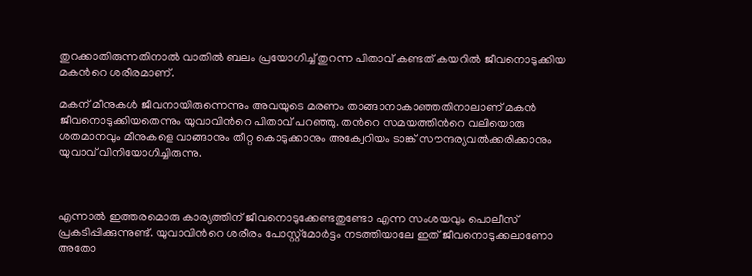തുറക്കാതിരുന്നതിനാല്‍ വാതില്‍ ബലം പ്രയോഗിച്ച് തുറന്ന പിതാവ് കണ്ടത് കയറില്‍ ജീവനൊടുക്കിയ മകന്‍റെ ശരീരമാണ്.

മകന് മീനുകള്‍ ജീവനായിരുന്നെന്നും അവയുടെ മരണം താങ്ങാനാകാഞ്ഞതിനാലാണ് മകന്‍ ജീവനൊടുക്കിയതെന്നും യുവാവിന്‍റെ പിതാവ് പറഞ്ഞു. തന്‍റെ സമയത്തിന്‍റെ വലിയൊരു ശതമാനവും മീനുകളെ വാങ്ങാനും തീറ്റ കൊടുക്കാനും അക്വേറിയം ടാങ്ക് സൗന്ദര്യവല്‍ക്കരിക്കാനും യുവാവ് വിനിയോഗിച്ചിരുന്നു.



എന്നാല്‍ ഇത്തരമൊരു കാര്യത്തിന് ജീവനൊടുക്കേണ്ടതുണ്ടോ എന്ന സംശയവും പൊലീസ് പ്രകടിപ്പിക്കുന്നുണ്ട്. യുവാവിന്‍റെ ശരീരം പോസ്റ്റ്‍മോര്‍ട്ടം നടത്തിയാലേ ഇത് ജീവനൊടുക്കലാണോ അതോ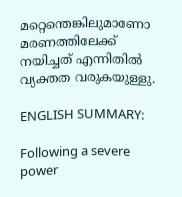മറ്റെന്തെങ്കിലുമാണോ മരണത്തിലേക്ക് നയിച്ചത് എന്നിതില്‍ വ്യക്തത വരുകയുള്ളു.

ENGLISH SUMMARY:

Following a severe power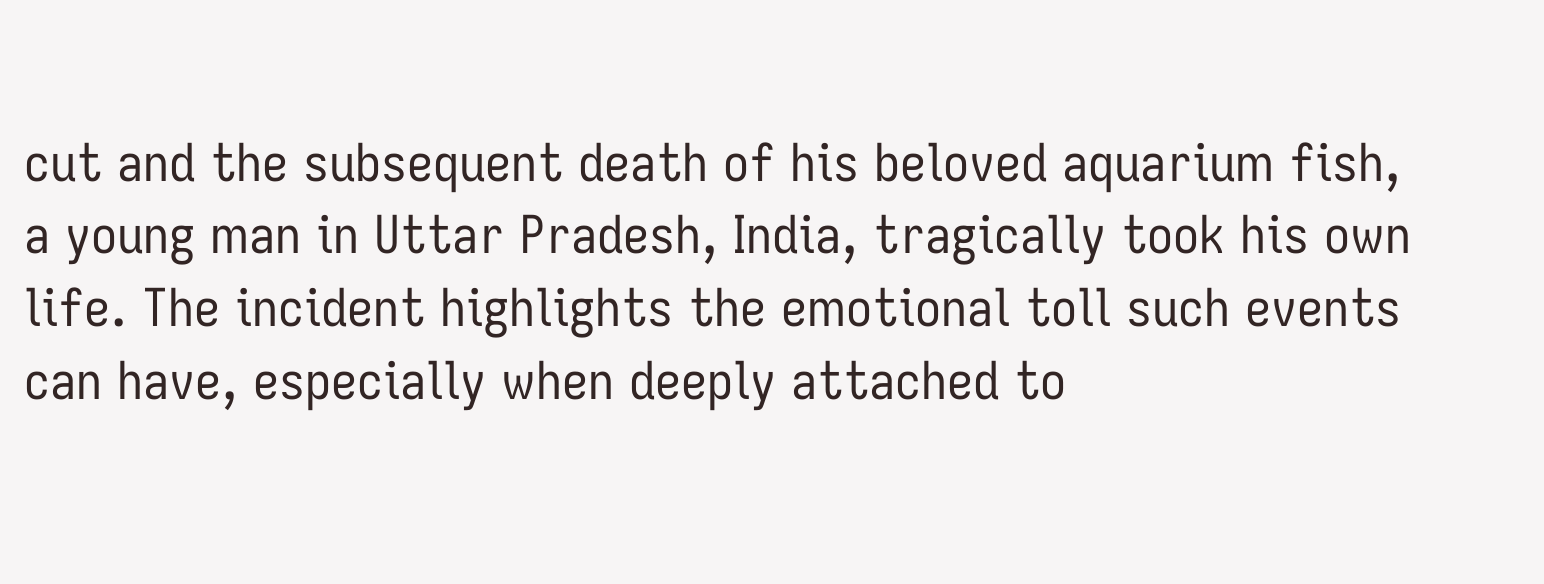cut and the subsequent death of his beloved aquarium fish, a young man in Uttar Pradesh, India, tragically took his own life. The incident highlights the emotional toll such events can have, especially when deeply attached to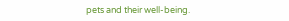pets and their well-being.